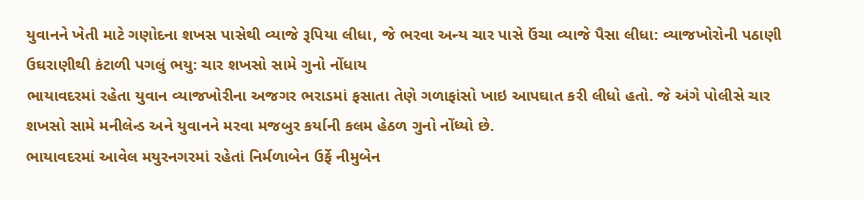યુવાનને ખેતી માટે ગણોદના શખસ પાસેથી વ્યાજે રૂપિયા લીધા, જે ભરવા અન્ય ચાર પાસે ઉંચા વ્યાજે પૈસા લીધા: વ્યાજખોરોની પઠાણી ઉઘરાણીથી કંટાળી પગલું ભયુ: ચાર શખસો સામે ગુનો નોંધાય
ભાયાવદરમાં રહેતા યુવાન વ્યાજખોરીના અજગર ભરાડમાં ફસાતા તેણે ગળાફાંસો ખાઇ આપઘાત કરી લીધો હતો. જે અંગે પોલીસે ચાર શખસો સામે મનીલેન્ડ અને યુવાનને મરવા મજબુર કર્યાની કલમ હેઠળ ગુનો નોંધ્યો છે.
ભાયાવદરમાં આવેલ મયુરનગરમાં રહેતાં નિર્મળાબેન ઉર્ફે નીમુબેન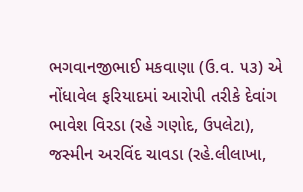ભગવાનજીભાઈ મકવાણા (ઉ.વ. ૫૩) એ નોંધાવેલ ફરિયાદમાં આરોપી તરીકે દેવાંગ ભાવેશ વિરડા (રહે ગણોદ, ઉપલેટા), જસ્મીન અરવિંદ ચાવડા (રહે.લીલાખા,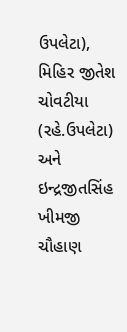ઉપલેટા), મિહિર જીતેશ ચોવટીયા (રહે.ઉપલેટા) અને ઇન્દ્રજીતસિંહ ખીમજી ચૌહાણ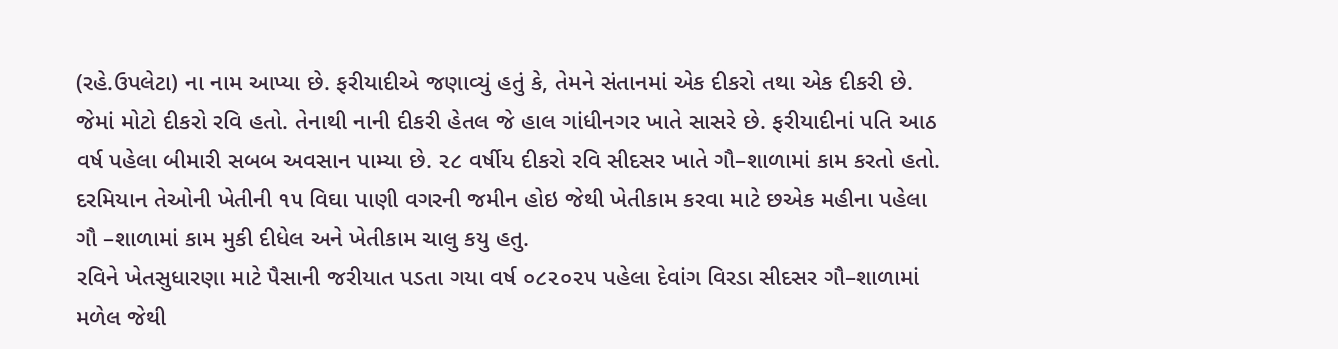(રહે.ઉપલેટા) ના નામ આપ્યા છે. ફરીયાદીએ જણાવ્યું હતું કે, તેમને સંતાનમાં એક દીકરો તથા એક દીકરી છે. જેમાં મોટો દીકરો રવિ હતો. તેનાથી નાની દીકરી હેતલ જે હાલ ગાંધીનગર ખાતે સાસરે છે. ફરીયાદીનાં પતિ આઠ વર્ષ પહેલા બીમારી સબબ અવસાન પામ્યા છે. ૨૮ વર્ષીય દીકરો રવિ સીદસર ખાતે ગૌ–શાળામાં કામ કરતો હતો. દરમિયાન તેઓની ખેતીની ૧૫ વિઘા પાણી વગરની જમીન હોઇ જેથી ખેતીકામ કરવા માટે છએક મહીના પહેલા ગૌ –શાળામાં કામ મુકી દીધેલ અને ખેતીકામ ચાલુ કયુ હતુ.
રવિને ખેતસુધારણા માટે પૈસાની જરીયાત પડતા ગયા વર્ષ ૦૮૨૦૨૫ પહેલા દેવાંગ વિરડા સીદસર ગૌ–શાળામાં મળેલ જેથી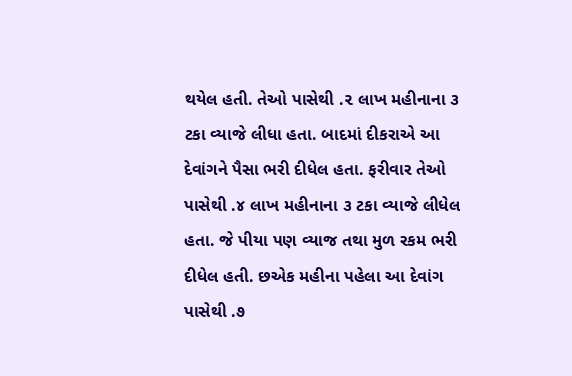થયેલ હતી. તેઓ પાસેથી .૨ લાખ મહીનાના ૩ ટકા વ્યાજે લીધા હતા. બાદમાં દીકરાએ આ દેવાંગને પૈસા ભરી દીધેલ હતા. ફરીવાર તેઓ પાસેથી .૪ લાખ મહીનાના ૩ ટકા વ્યાજે લીધેલ હતા. જે પીયા પણ વ્યાજ તથા મુળ રકમ ભરી દીધેલ હતી. છએક મહીના પહેલા આ દેવાંગ પાસેથી .૭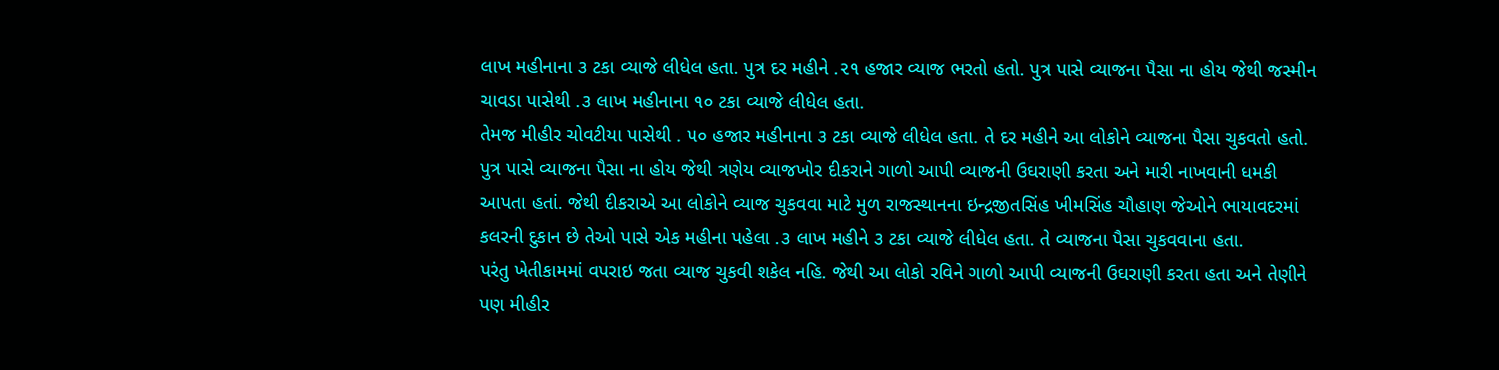લાખ મહીનાના ૩ ટકા વ્યાજે લીધેલ હતા. પુત્ર દર મહીને .૨૧ હજાર વ્યાજ ભરતો હતો. પુત્ર પાસે વ્યાજના પૈસા ના હોય જેથી જસ્મીન ચાવડા પાસેથી .૩ લાખ મહીનાના ૧૦ ટકા વ્યાજે લીધેલ હતા.
તેમજ મીહીર ચોવટીયા પાસેથી . ૫૦ હજાર મહીનાના ૩ ટકા વ્યાજે લીધેલ હતા. તે દર મહીને આ લોકોને વ્યાજના પૈસા ચુકવતો હતો. પુત્ર પાસે વ્યાજના પૈસા ના હોય જેથી ત્રણેય વ્યાજખોર દીકરાને ગાળો આપી વ્યાજની ઉઘરાણી કરતા અને મારી નાખવાની ધમકી આપતા હતાં. જેથી દીકરાએ આ લોકોને વ્યાજ ચુકવવા માટે મુળ રાજસ્થાનના ઇન્દ્રજીતસિંહ ખીમસિંહ ચૌહાણ જેઓને ભાયાવદરમાં કલરની દુકાન છે તેઓ પાસે એક મહીના પહેલા .૩ લાખ મહીને ૩ ટકા વ્યાજે લીધેલ હતા. તે વ્યાજના પૈસા ચુકવવાના હતા.
પરંતુ ખેતીકામમાં વપરાઇ જતા વ્યાજ ચુકવી શકેલ નહિ. જેથી આ લોકો રવિને ગાળો આપી વ્યાજની ઉઘરાણી કરતા હતા અને તેણીને પણ મીહીર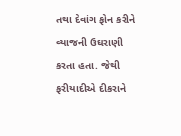તથા દેવાંગ ફોન કરીને વ્યાજની ઉઘરાણી કરતા હતા. જેથી ફરીયાદીએ દીકરાને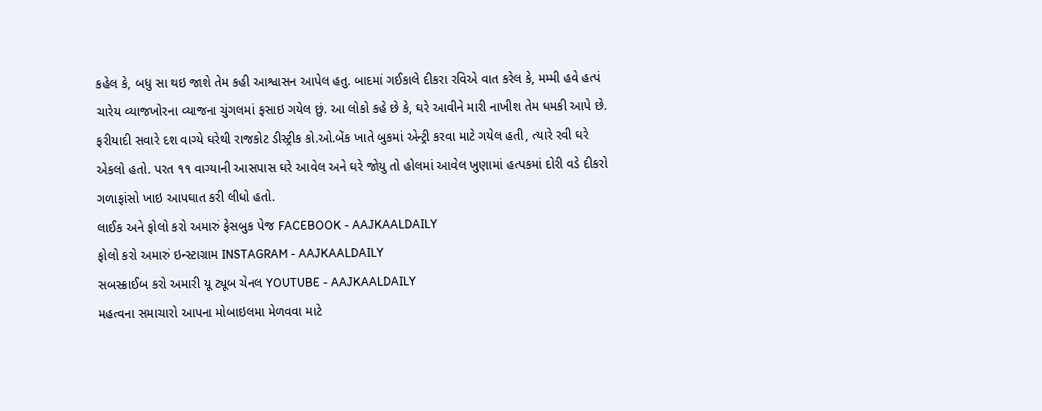કહેલ કે, બધુ સા થઇ જાશે તેમ કહી આશ્વાસન આપેલ હતુ. બાદમાં ગઈકાલે દીકરા રવિએ વાત કરેલ કે, મમ્મી હવે હત્પં ચારેય વ્યાજખોરના વ્યાજના ચુંગલમાં ફસાઇ ગયેલ છું. આ લોકો કહે છે કે, ઘરે આવીને મારી નાખીશ તેમ ધમકી આપે છે.
ફરીયાદી સવારે દશ વાગ્યે ઘરેથી રાજકોટ ડીસ્ટ્રીક કો.ઓ.બેંક ખાતે બુકમાં એન્ટ્રી કરવા માટે ગયેલ હતી, ત્યારે રવી ઘરે એકલો હતો. પરત ૧૧ વાગ્યાની આસપાસ ઘરે આવેલ અને ઘરે જોયુ તો હોલમાં આવેલ ખુણામાં હત્પકમાં દોરી વડે દીકરો ગળાફાંસો ખાઇ આપઘાત કરી લીધો હતો.
લાઈક અને ફોલો કરો અમારું ફેસબુક પેજ FACEBOOK - AAJKAALDAILY
ફોલો કરો અમારું ઇન્સ્ટાગ્રામ INSTAGRAM - AAJKAALDAILY
સબસ્ક્રાઈબ કરો અમારી યૂ ટ્યૂબ ચેનલ YOUTUBE - AAJKAALDAILY
મહત્વના સમાચારો આપના મોબાઇલમા મેળવવા માટે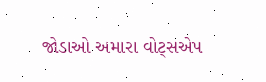જોડાઓ અમારા વોટ્સએપ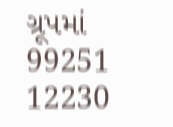ગ્રૂપમાં 99251 12230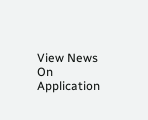View News On Application